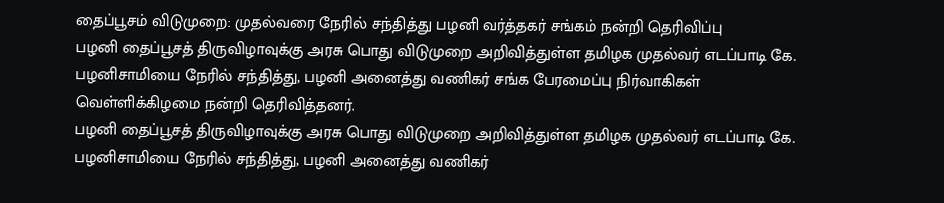தைப்பூசம் விடுமுறை: முதல்வரை நேரில் சந்தித்து பழனி வர்த்தகர் சங்கம் நன்றி தெரிவிப்பு
பழனி தைப்பூசத் திருவிழாவுக்கு அரசு பொது விடுமுறை அறிவித்துள்ள தமிழக முதல்வர் எடப்பாடி கே. பழனிசாமியை நேரில் சந்தித்து, பழனி அனைத்து வணிகர் சங்க பேரமைப்பு நிர்வாகிகள் வெள்ளிக்கிழமை நன்றி தெரிவித்தனர்.
பழனி தைப்பூசத் திருவிழாவுக்கு அரசு பொது விடுமுறை அறிவித்துள்ள தமிழக முதல்வர் எடப்பாடி கே. பழனிசாமியை நேரில் சந்தித்து, பழனி அனைத்து வணிகர்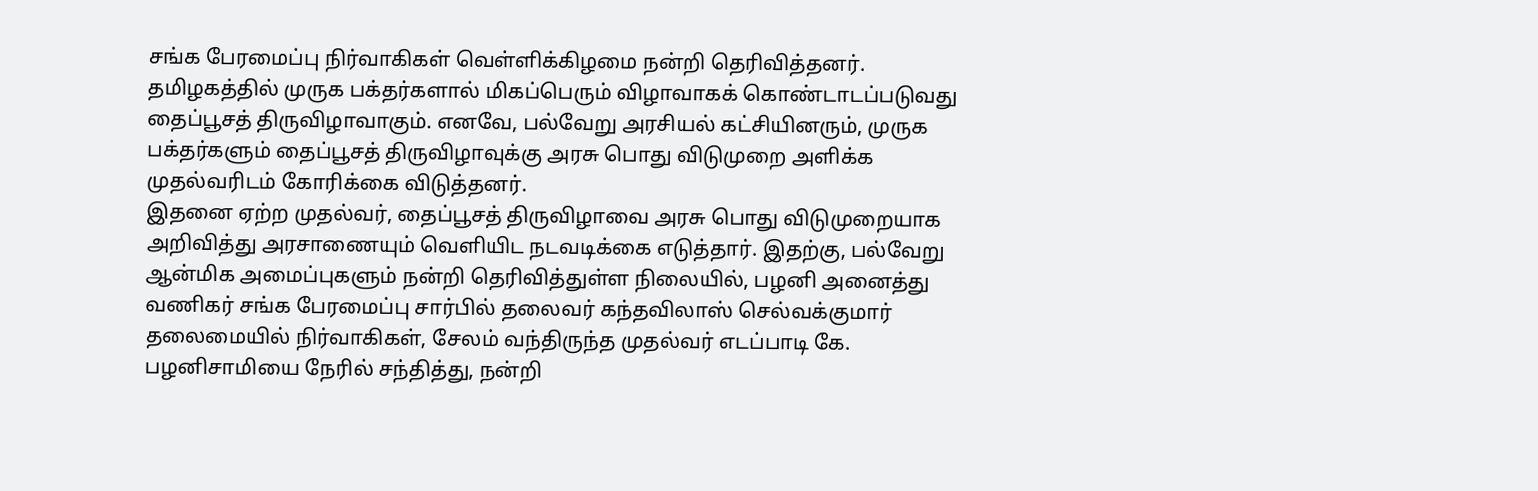சங்க பேரமைப்பு நிர்வாகிகள் வெள்ளிக்கிழமை நன்றி தெரிவித்தனர்.
தமிழகத்தில் முருக பக்தர்களால் மிகப்பெரும் விழாவாகக் கொண்டாடப்படுவது தைப்பூசத் திருவிழாவாகும். எனவே, பல்வேறு அரசியல் கட்சியினரும், முருக பக்தர்களும் தைப்பூசத் திருவிழாவுக்கு அரசு பொது விடுமுறை அளிக்க முதல்வரிடம் கோரிக்கை விடுத்தனர்.
இதனை ஏற்ற முதல்வர், தைப்பூசத் திருவிழாவை அரசு பொது விடுமுறையாக அறிவித்து அரசாணையும் வெளியிட நடவடிக்கை எடுத்தார். இதற்கு, பல்வேறு ஆன்மிக அமைப்புகளும் நன்றி தெரிவித்துள்ள நிலையில், பழனி அனைத்து வணிகர் சங்க பேரமைப்பு சார்பில் தலைவர் கந்தவிலாஸ் செல்வக்குமார் தலைமையில் நிர்வாகிகள், சேலம் வந்திருந்த முதல்வர் எடப்பாடி கே. பழனிசாமியை நேரில் சந்தித்து, நன்றி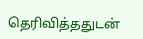தெரிவித்ததுடன்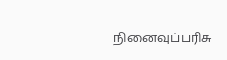நினைவுப்பரிசு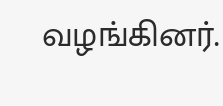வழங்கினர்.